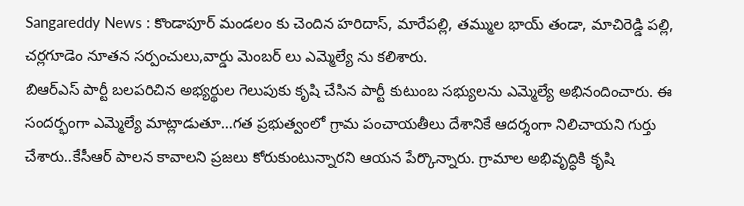Sangareddy News : కొండాపూర్ మండలం కు చెందిన హరిదాస్, మారేపల్లి, తమ్ముల భాయ్ తండా, మాచిరెడ్డి పల్లి, చర్లగూడెం నూతన సర్పంచులు,వార్డు మెంబర్ లు ఎమ్మెల్యే ను కలిశారు.
బిఆర్ఎస్ పార్టీ బలపరిచిన అభ్యర్థుల గెలుపుకు కృషి చేసిన పార్టీ కుటుంబ సభ్యులను ఎమ్మెల్యే అభినందించారు. ఈ సందర్భంగా ఎమ్మెల్యే మాట్లాడుతూ…గత ప్రభుత్వంలో గ్రామ పంచాయతీలు దేశానికే ఆదర్శంగా నిలిచాయని గుర్తు చేశారు..కేసీఆర్ పాలన కావాలని ప్రజలు కోరుకుంటున్నారని ఆయన పేర్కొన్నారు. గ్రామాల అభివృద్ధికి కృషి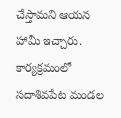చేస్తామని ఆయన హామీ ఇచ్చారు. కార్యక్రమంలో సదాశివపేట మండల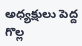అధ్యక్షులు పెద్ద గొల్ల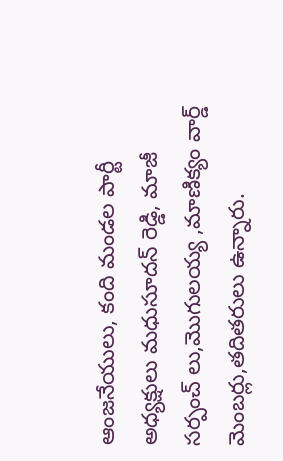ఆంజనేయులు, కంది మండల పార్టీ అధ్యక్షులు మధుసూదన్ రెడ్డి, మాజీ సర్పంచ్ లు,మొగులయ్య ,మాణిక్యం వార్డ్ మెంబర్లు,తదితరులు ఉన్నారు.